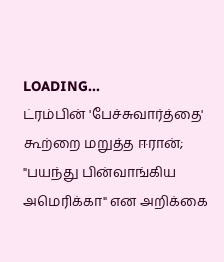LOADING...
ட்ரம்பின் 'பேச்சுவார்த்தை' கூற்றை மறுத்த ஈரான்; "பயந்து பின்வாங்கிய அமெரிக்கா" என அறிக்கை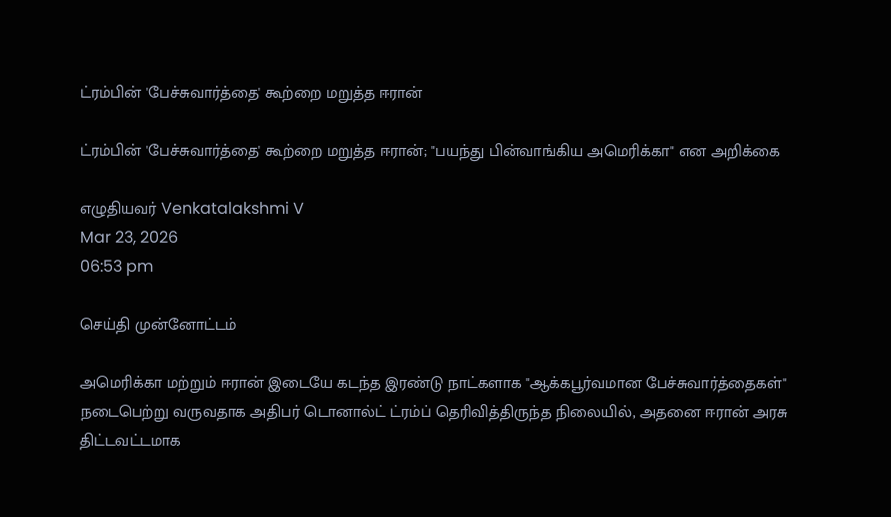ட்ரம்பின் 'பேச்சுவார்த்தை' கூற்றை மறுத்த ஈரான்

ட்ரம்பின் 'பேச்சுவார்த்தை' கூற்றை மறுத்த ஈரான்; "பயந்து பின்வாங்கிய அமெரிக்கா" என அறிக்கை

எழுதியவர் Venkatalakshmi V
Mar 23, 2026
06:53 pm

செய்தி முன்னோட்டம்

அமெரிக்கா மற்றும் ஈரான் இடையே கடந்த இரண்டு நாட்களாக "ஆக்கபூர்வமான பேச்சுவார்த்தைகள்" நடைபெற்று வருவதாக அதிபர் டொனால்ட் ட்ரம்ப் தெரிவித்திருந்த நிலையில், அதனை ஈரான் அரசு திட்டவட்டமாக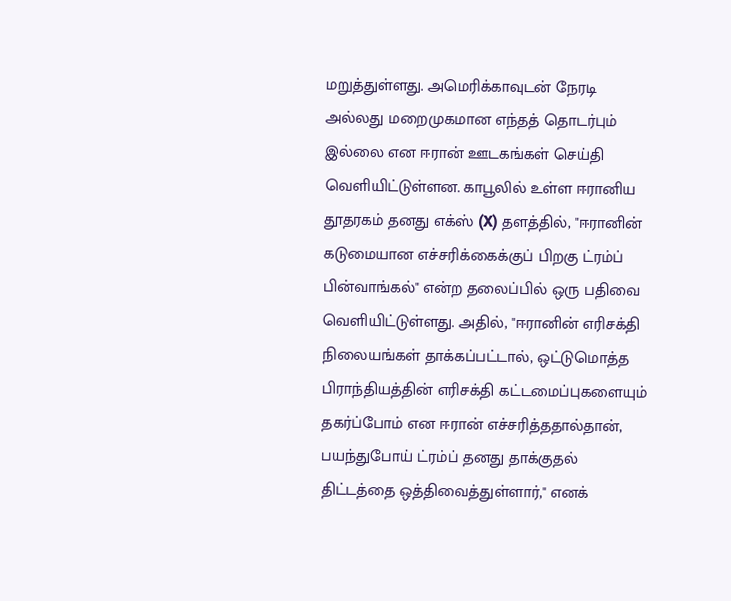மறுத்துள்ளது. அமெரிக்காவுடன் நேரடி அல்லது மறைமுகமான எந்தத் தொடர்பும் இல்லை என ஈரான் ஊடகங்கள் செய்தி வெளியிட்டுள்ளன. காபூலில் உள்ள ஈரானிய தூதரகம் தனது எக்ஸ் (X) தளத்தில், "ஈரானின் கடுமையான எச்சரிக்கைக்குப் பிறகு ட்ரம்ப் பின்வாங்கல்" என்ற தலைப்பில் ஒரு பதிவை வெளியிட்டுள்ளது. அதில், "ஈரானின் எரிசக்தி நிலையங்கள் தாக்கப்பட்டால், ஒட்டுமொத்த பிராந்தியத்தின் எரிசக்தி கட்டமைப்புகளையும் தகர்ப்போம் என ஈரான் எச்சரித்ததால்தான், பயந்துபோய் ட்ரம்ப் தனது தாக்குதல் திட்டத்தை ஒத்திவைத்துள்ளார்," எனக்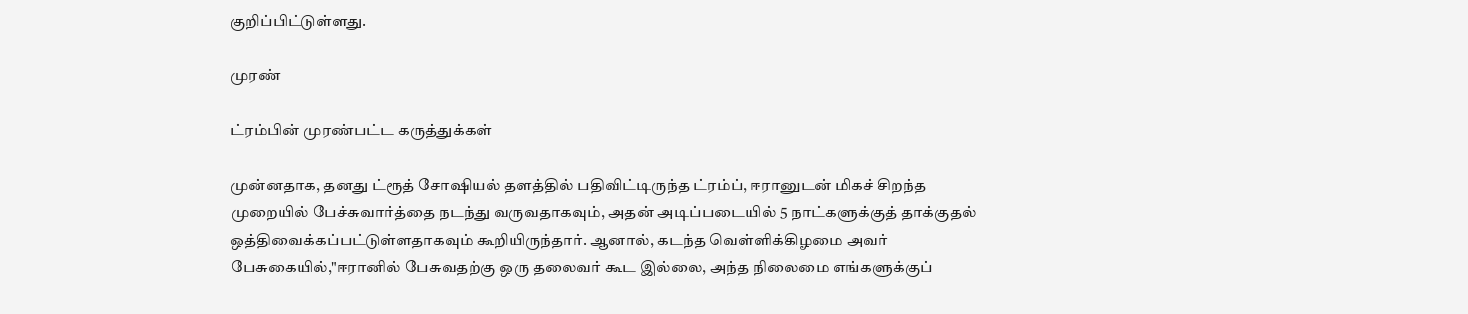குறிப்பிட்டுள்ளது.

முரண்

ட்ரம்பின் முரண்பட்ட கருத்துக்கள்

முன்னதாக, தனது ட்ரூத் சோஷியல் தளத்தில் பதிவிட்டிருந்த ட்ரம்ப், ஈரானுடன் மிகச் சிறந்த முறையில் பேச்சுவார்த்தை நடந்து வருவதாகவும், அதன் அடிப்படையில் 5 நாட்களுக்குத் தாக்குதல் ஒத்திவைக்கப்பட்டுள்ளதாகவும் கூறியிருந்தார். ஆனால், கடந்த வெள்ளிக்கிழமை அவர் பேசுகையில்,"ஈரானில் பேசுவதற்கு ஒரு தலைவர் கூட இல்லை, அந்த நிலைமை எங்களுக்குப்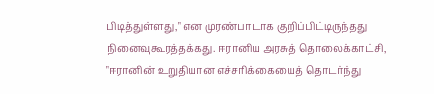பிடித்துள்ளது," என முரண்பாடாக குறிப்பிட்டிருந்தது நினைவுகூரத்தக்கது. ஈரானிய அரசுத் தொலைக்காட்சி, "ஈரானின் உறுதியான எச்சரிக்கையைத் தொடர்ந்து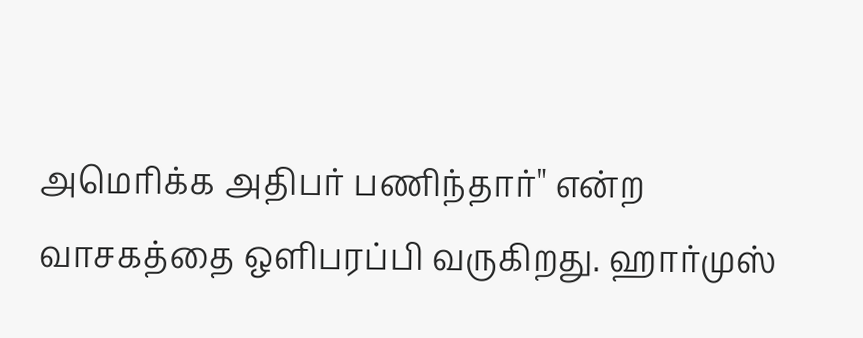அமெரிக்க அதிபர் பணிந்தார்" என்ற வாசகத்தை ஒளிபரப்பி வருகிறது. ஹார்முஸ்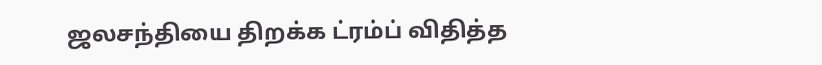ஜலசந்தியை திறக்க ட்ரம்ப் விதித்த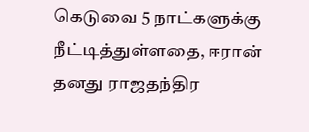கெடுவை 5 நாட்களுக்கு நீட்டித்துள்ளதை, ஈரான் தனது ராஜதந்திர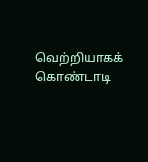வெற்றியாகக் கொண்டாடி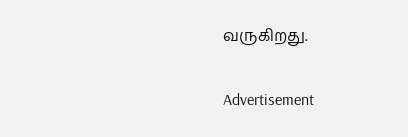வருகிறது.

Advertisement